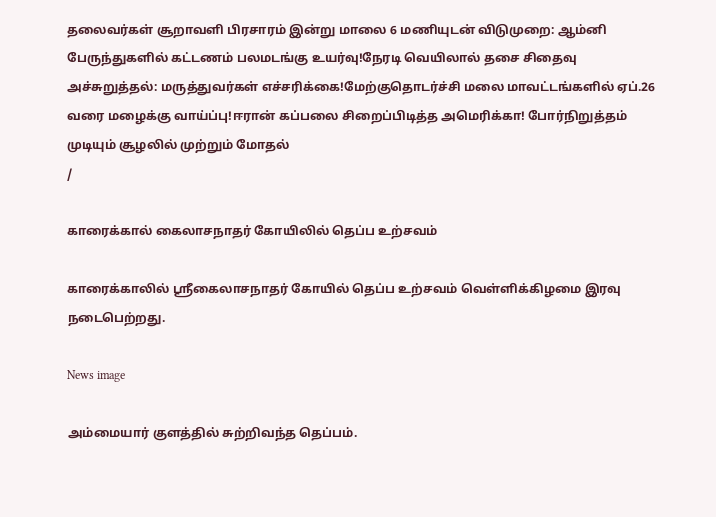தலைவர்கள் சூறாவளி பிரசாரம் இன்று மாலை 6 மணியுடன் விடுமுறை: ஆம்னி பேருந்துகளில் கட்டணம் பலமடங்கு உயர்வு!நேரடி வெயிலால் தசை சிதைவு அச்சுறுத்தல்: மருத்துவர்கள் எச்சரிக்கை!மேற்குதொடர்ச்சி மலை மாவட்டங்களில் ஏப்.26 வரை மழைக்கு வாய்ப்பு!ஈரான் கப்பலை சிறைப்பிடித்த அமெரிக்கா! போர்நிறுத்தம் முடியும் சூழலில் முற்றும் மோதல்
/

காரைக்கால் கைலாசநாதர் கோயிலில் தெப்ப உற்சவம்

காரைக்காலில் ஸ்ரீகைலாசநாதர் கோயில் தெப்ப உற்சவம் வெள்ளிக்கிழமை இரவு நடைபெற்றது.

News image

அம்மையார் குளத்தில் சுற்றிவந்த தெப்பம்.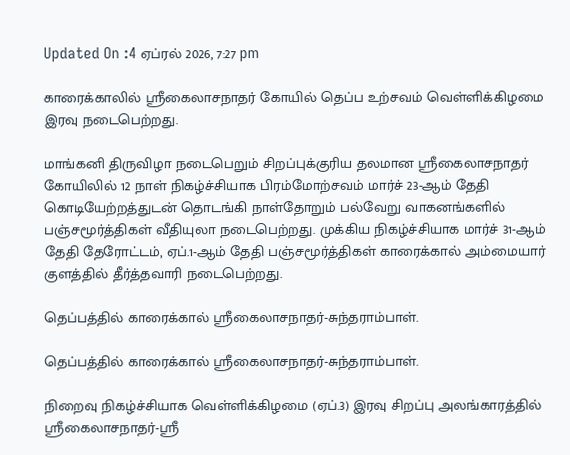Updated On :4 ஏப்ரல் 2026, 7:27 pm

காரைக்காலில் ஸ்ரீகைலாசநாதர் கோயில் தெப்ப உற்சவம் வெள்ளிக்கிழமை இரவு நடைபெற்றது.

மாங்கனி திருவிழா நடைபெறும் சிறப்புக்குரிய தலமான ஸ்ரீகைலாசநாதர் கோயிலில் 12 நாள் நிகழ்ச்சியாக பிரம்மோற்சவம் மார்ச் 23-ஆம் தேதி கொடியேற்றத்துடன் தொடங்கி நாள்தோறும் பல்வேறு வாகனங்களில் பஞ்சமூர்த்திகள் வீதியுலா நடைபெற்றது. முக்கிய நிகழ்ச்சியாக மார்ச் 31-ஆம் தேதி தேரோட்டம், ஏப்.1-ஆம் தேதி பஞ்சமூர்த்திகள் காரைக்கால் அம்மையார் குளத்தில் தீர்த்தவாரி நடைபெற்றது.

தெப்பத்தில் காரைக்கால் ஸ்ரீகைலாசநாதர்-சுந்தராம்பாள்.

தெப்பத்தில் காரைக்கால் ஸ்ரீகைலாசநாதர்-சுந்தராம்பாள்.

நிறைவு நிகழ்ச்சியாக வெள்ளிக்கிழமை (ஏப்.3) இரவு சிறப்பு அலங்காரத்தில் ஸ்ரீகைலாசநாதர்-ஸ்ரீ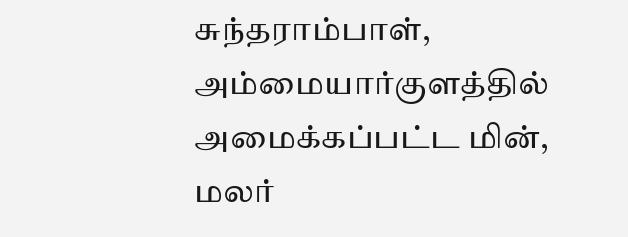சுந்தராம்பாள், அம்மையார்குளத்தில் அமைக்கப்பட்ட மின், மலர்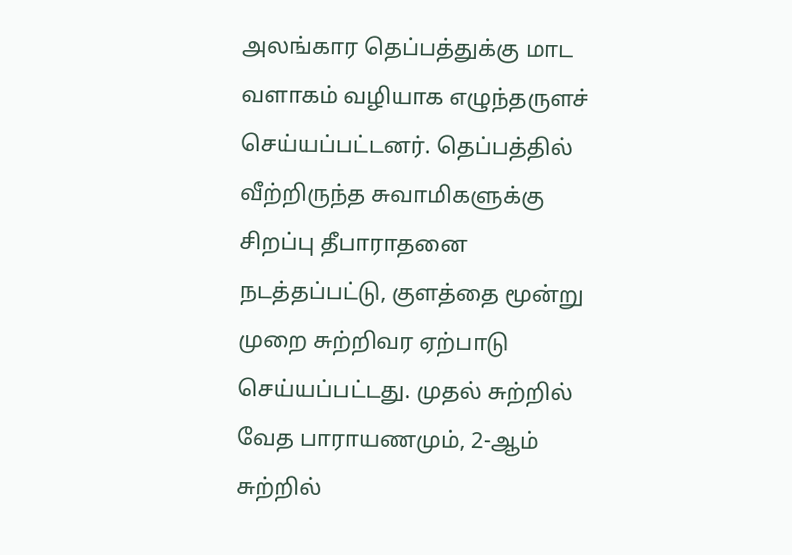அலங்கார தெப்பத்துக்கு மாட வளாகம் வழியாக எழுந்தருளச் செய்யப்பட்டனர். தெப்பத்தில் வீற்றிருந்த சுவாமிகளுக்கு சிறப்பு தீபாராதனை நடத்தப்பட்டு, குளத்தை மூன்று முறை சுற்றிவர ஏற்பாடு செய்யப்பட்டது. முதல் சுற்றில் வேத பாராயணமும், 2-ஆம் சுற்றில்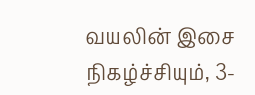வயலின் இசை நிகழ்ச்சியும், 3-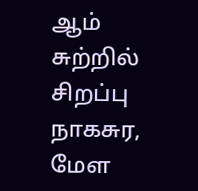ஆம் சுற்றில் சிறப்பு நாகசுர, மேள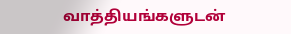வாத்தியங்களுடன்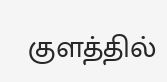குளத்தில்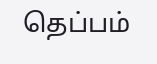தெப்பம்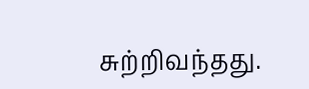சுற்றிவந்தது.